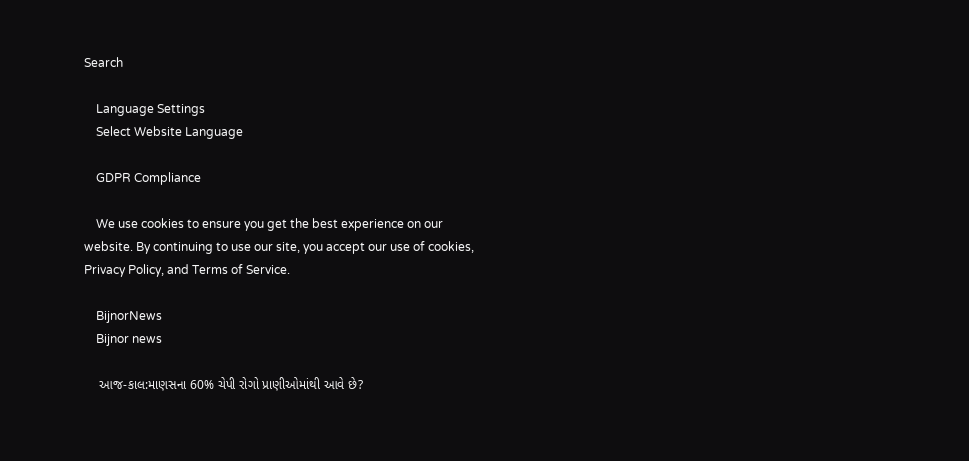Search

    Language Settings
    Select Website Language

    GDPR Compliance

    We use cookies to ensure you get the best experience on our website. By continuing to use our site, you accept our use of cookies, Privacy Policy, and Terms of Service.

    BijnorNews
    Bijnor news

    આજ-કાલ:માણસના 60% ચેપી રોગો પ્રાણીઓમાંથી આવે છે?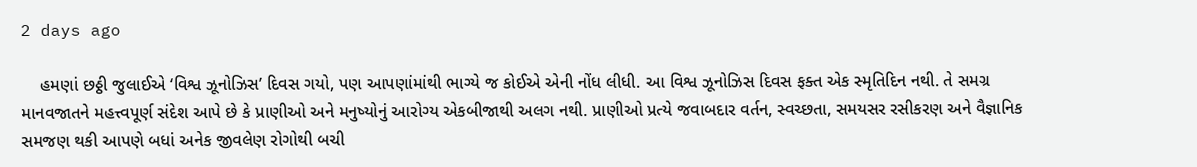2 days ago

    હમણાં છઠ્ઠી જુલાઈએ ‘વિશ્વ ઝૂનોઝિસ’ દિવસ ગયો, પણ આપણાંમાંથી ભાગ્યે જ કોઈએ એની નોંધ લીધી. આ વિશ્વ ઝૂનોઝિસ દિવસ ફક્ત એક સ્મૃતિદિન નથી. તે સમગ્ર માનવજાતને મહત્ત્વપૂર્ણ સંદેશ આપે છે કે પ્રાણીઓ અને મનુષ્યોનું આરોગ્ય એકબીજાથી અલગ નથી. પ્રાણીઓ પ્રત્યે જવાબદાર વર્તન, સ્વચ્છતા, સમયસર રસીકરણ અને વૈજ્ઞાનિક સમજણ થકી આપણે બધાં અનેક જીવલેણ રોગોથી બચી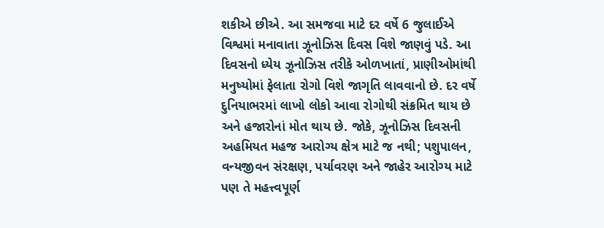શકીએ છીએ. આ સમજવા માટે દર વર્ષે 6 જુલાઈએ વિશ્વમાં મનાવાતા ઝૂનોઝિસ દિવસ વિશે જાણવું પડે. આ દિવસનો ધ્યેય ઝૂનોઝિસ તરીકે ઓળખાતાં, પ્રાણીઓમાંથી મનુષ્યોમાં ફેલાતા રોગો વિશે જાગૃતિ લાવવાનો છે. દર વર્ષે દુનિયાભરમાં લાખો લોકો આવા રોગોથી સંક્રમિત થાય છે અને હજારોનાં મોત થાય છે. જોકે, ઝૂનોઝિસ દિવસની અહમિયત મહજ આરોગ્ય ક્ષેત્ર માટે જ નથી; પશુપાલન, વન્યજીવન સંરક્ષણ, પર્યાવરણ અને જાહેર આરોગ્ય માટે પણ તે મહત્ત્વપૂર્ણ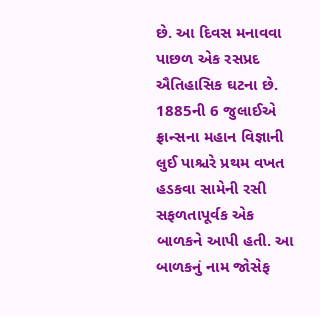છે. આ દિવસ મનાવવા પાછળ એક રસપ્રદ ઐતિહાસિક ઘટના છે. 1885ની 6 જુલાઈએ ફ્રાન્સના મહાન વિજ્ઞાની લુઈ પાશ્ચરે પ્રથમ વખત હડકવા સામેની રસી સફળતાપૂર્વક એક બાળકને આપી હતી. આ બાળકનું નામ જોસેફ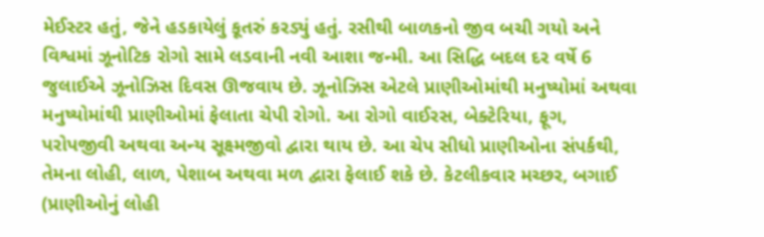મેઈસ્ટર હતું, જેને હડકાયેલું કૂતરું કરડ્યું હતું. રસીથી બાળકનો જીવ બચી ગયો અને વિશ્વમાં ઝૂનોટિક રોગો સામે લડવાની નવી આશા જન્મી. આ સિદ્ધિ બદલ દર વર્ષે 6 જુલાઈએ ઝૂનોઝિસ દિવસ ઊજવાય છે. ઝૂનોઝિસ એટલે પ્રાણીઓમાંથી મનુષ્યોમાં અથવા મનુષ્યોમાંથી પ્રાણીઓમાં ફેલાતા ચેપી રોગો. આ રોગો વાઈરસ, બેક્ટેરિયા, ફૂગ, પરોપજીવી અથવા અન્ય સૂક્ષ્મજીવો દ્વારા થાય છે. આ ચેપ સીધો પ્રાણીઓના સંપર્કથી, તેમના લોહી, લાળ, પેશાબ અથવા મળ દ્વારા ફેલાઈ શકે છે. કેટલીકવાર મચ્છર, બગાઈ (પ્રાણીઓનું લોહી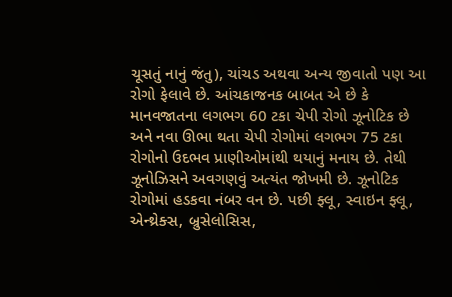ચૂસતું નાનું જંતુ), ચાંચડ અથવા અન્ય જીવાતો પણ આ રોગો ફેલાવે છે. આંચકાજનક બાબત એ છે કે માનવજાતના લગભગ 60 ટકા ચેપી રોગો ઝૂનોટિક છે અને નવા ઊભા થતા ચેપી રોગોમાં લગભગ 75 ટકા રોગોનો ઉદભવ પ્રાણીઓમાંથી થયાનું મનાય છે. તેથી ઝૂનોઝિસને અવગણવું અત્યંત જોખમી છે. ઝૂનોટિક રોગોમાં હડકવા નંબર વન છે. પછી ફ્લૂ, સ્વાઇન ફ્લૂ, એન્થ્રેક્સ, બ્રુસેલોસિસ,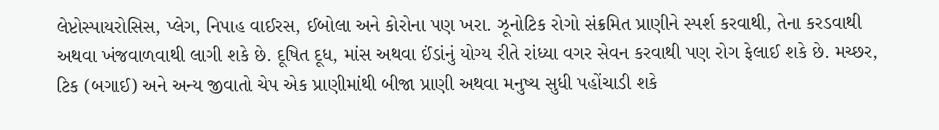લેપ્ટોસ્પાયરોસિસ, પ્લેગ, નિપાહ વાઈરસ, ઈબોલા અને કોરોના પણ ખરા. ઝૂનોટિક રોગો સંક્રમિત પ્રાણીને સ્પર્શ કરવાથી, તેના કરડવાથી અથવા ખંજવાળવાથી લાગી શકે છે. દૂષિત દૂધ, માંસ અથવા ઈંડાંનું યોગ્ય રીતે રાંધ્યા વગર સેવન કરવાથી પણ રોગ ફેલાઈ શકે છે. મચ્છર, ટિક (બગાઈ) અને અન્ય જીવાતો ચેપ એક પ્રાણીમાંથી બીજા પ્રાણી અથવા મનુષ્ય સુધી પહોંચાડી શકે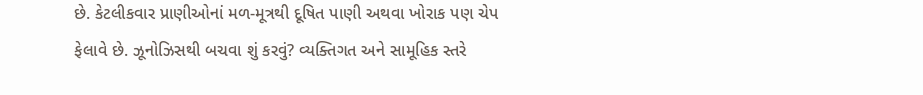છે. કેટલીકવાર પ્રાણીઓનાં મળ-મૂત્રથી દૂષિત પાણી અથવા ખોરાક પણ ચેપ ફેલાવે છે. ઝૂનોઝિસથી બચવા શું કરવું? વ્યક્તિગત અને સામૂહિક સ્તરે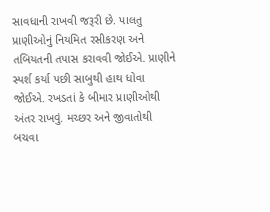સાવધાની રાખવી જરૂરી છે. પાલતુ પ્રાણીઓનું નિયમિત રસીકરણ અને તબિયતની તપાસ કરાવવી જોઈએ. પ્રાણીને સ્પર્શ કર્યા પછી સાબુથી હાથ ધોવા જોઈએ. રખડતાં કે બીમાર પ્રાણીઓથી અંતર રાખવું. મચ્છર અને જીવાતોથી બચવા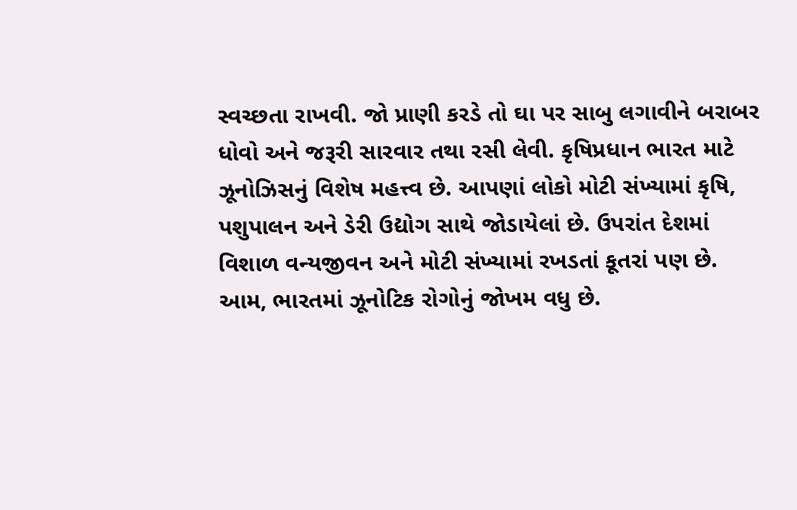સ્વચ્છતા રાખવી. જો પ્રાણી કરડે તો ઘા પર સાબુ લગાવીને બરાબર ધોવો અને જરૂરી સારવાર તથા રસી લેવી. કૃષિપ્રધાન ભારત માટે ઝૂનોઝિસનું વિશેષ મહત્ત્વ છે. આપણાં લોકો મોટી સંખ્યામાં કૃષિ, પશુપાલન અને ડેરી ઉદ્યોગ સાથે જોડાયેલાં છે. ઉપરાંત દેશમાં વિશાળ વન્યજીવન અને મોટી સંખ્યામાં રખડતાં કૂતરાં પણ છે. આમ, ભારતમાં ઝૂનોટિક રોગોનું જોખમ વધુ છે.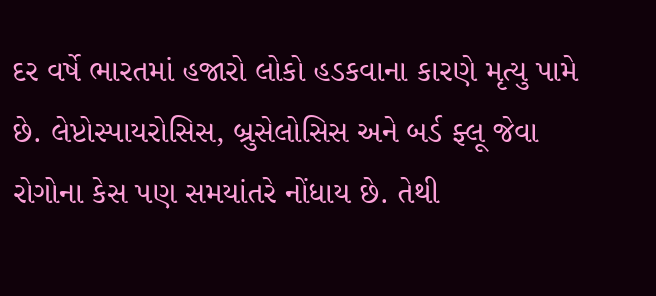દર વર્ષે ભારતમાં હજારો લોકો હડકવાના કારણે મૃત્યુ પામે છે. લેપ્ટોસ્પાયરોસિસ, બ્રુસેલોસિસ અને બર્ડ ફ્લૂ જેવા રોગોના કેસ પણ સમયાંતરે નોંધાય છે. તેથી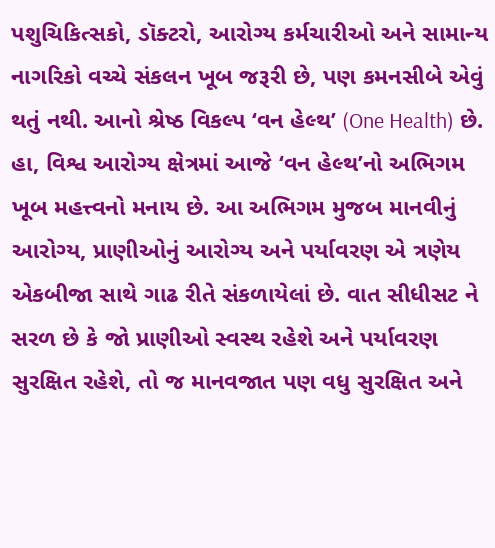પશુચિકિત્સકો, ડૉક્ટરો, આરોગ્ય કર્મચારીઓ અને સામાન્ય નાગરિકો વચ્ચે સંકલન ખૂબ જરૂરી છે, પણ કમનસીબે એવું થતું નથી. આનો શ્રેષ્ઠ વિકલ્પ ‘વન હેલ્થ’ (One Health) છે. હા, વિશ્વ આરોગ્ય ક્ષેત્રમાં આજે ‘વન હેલ્થ’નો અભિગમ ખૂબ મહત્ત્વનો મનાય છે. આ અભિગમ મુજબ માનવીનું આરોગ્ય, પ્રાણીઓનું આરોગ્ય અને પર્યાવરણ એ ત્રણેય એકબીજા સાથે ગાઢ રીતે સંકળાયેલાં છે. વાત સીધીસટ ને સરળ છે કે જો પ્રાણીઓ સ્વસ્થ રહેશે અને પર્યાવરણ સુરક્ષિત રહેશે, તો જ માનવજાત પણ વધુ સુરક્ષિત અને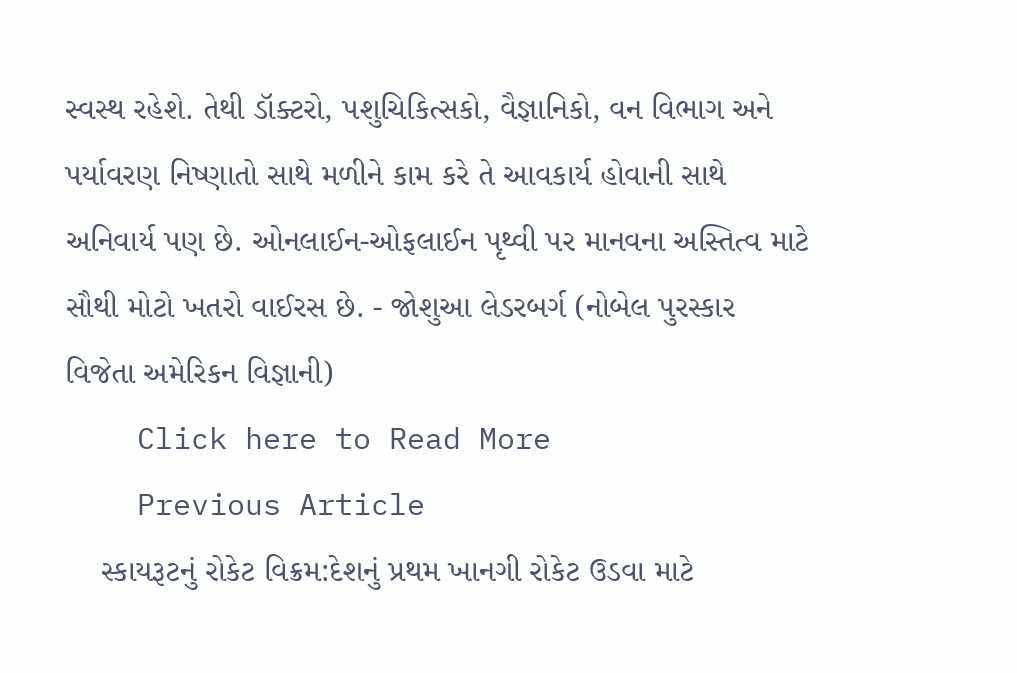સ્વસ્થ રહેશે. તેથી ડૉક્ટરો, પશુચિકિત્સકો, વૈજ્ઞાનિકો, વન વિભાગ અને પર્યાવરણ નિષ્ણાતો સાથે મળીને કામ કરે તે આવકાર્ય હોવાની સાથે અનિવાર્ય પણ છે. ઓનલાઈન-ઓફલાઈન પૃથ્વી પર માનવના અસ્તિત્વ માટે સૌથી મોટો ખતરો વાઈરસ છે. - જોશુઆ લેડરબર્ગ (નોબેલ પુરસ્કાર વિજેતા અમેરિકન વિજ્ઞાની)
    Click here to Read More
    Previous Article
    સ્કાયરૂટનું રોકેટ વિક્રમ:દેશનું પ્રથમ ખાનગી રોકેટ ઉડવા માટે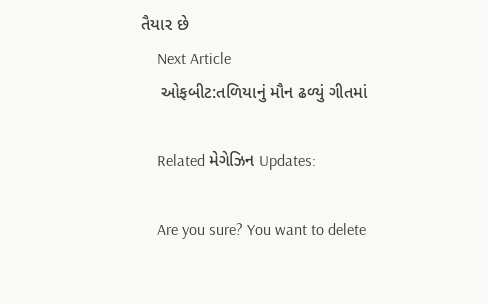તૈયાર છે
    Next Article
    ઓફબીટ:તળિયાનું મૌન ઢળ્યું ગીતમાં

    Related મેગેઝિન Updates:

    Are you sure? You want to delete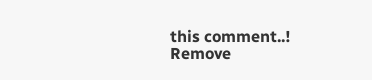this comment..! Remove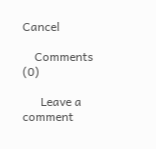Cancel

    Comments (0)

      Leave a comment